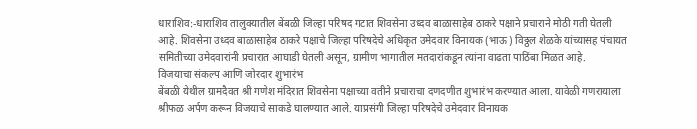धाराशिव:-धाराशिव तालुक्यातील बेंबळी जिल्हा परिषद गटात शिवसेना उध्दव बाळासाहेब ठाकरे पक्षाने प्रचाराने मोठी गती घेतली आहे. शिवसेना उध्दव बाळासाहेब ठाकरे पक्षाचे जिल्हा परिषदेचे अधिकृत उमेदवार विनायक (भाऊ) विठ्ठल शेळके यांच्यासह पंचायत समितीच्या उमेदवारांनी प्रचारात आघाडी घेतली असून, ग्रामीण भागातील मतदारांकडून त्यांना वाढता पाठिंबा मिळत आहे.
विजयाचा संकल्प आणि जोरदार शुभारंभ
बेंबळी येथील ग्रामदैवत श्री गणेश मंदिरात शिवसेना पक्षाच्या वतीने प्रचाराचा दणदणीत शुभारंभ करण्यात आला. यावेळी गणरायाला श्रीफळ अर्पण करून विजयाचे साकडे घालण्यात आले. याप्रसंगी जिल्हा परिषदेचे उमेदवार विनायक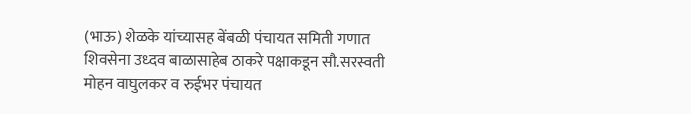(भाऊ) शेळके यांच्यासह बेंबळी पंचायत समिती गणात शिवसेना उध्दव बाळासाहेब ठाकरे पक्षाकडून सौ.सरस्वती मोहन वाघुलकर व रुईभर पंचायत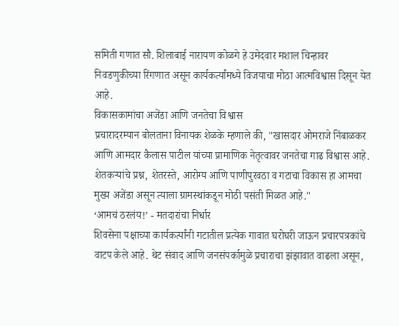समिती गणात सौ. शिलाबाई नारायण कोळगे हे उमेदवार मशाल चिन्हावर निवडणुकीच्या रिंगणात असून कार्यकर्त्यांमध्ये विजयाचा मोठा आत्मविश्वास दिसून येत आहे.
विकासकामांचा अजेंडा आणि जनतेचा विश्वास
प्रचारादरम्यान बोलताना विनायक शेळके म्हणाले की, "खासदार ओमराजे निंबाळकर आणि आमदार कैलास पाटील यांच्या प्रामाणिक नेतृत्वावर जनतेचा गाढ विश्वास आहे. शेतकऱ्यांचे प्रश्न, शेतरस्ते, आरोग्य आणि पाणीपुरवठा व गटाचा विकास हा आमचा मुख्य अजेंडा असून त्याला ग्रामस्थांकडून मोठी पसंती मिळत आहे."
‘आमचं ठरलंय!’ - मतदारांचा निर्धार
शिवसेना पक्षाच्या कार्यकर्त्यांनी गटातील प्रत्येक गावात घरोघरी जाऊन प्रचारपत्रकांचे वाटप केले आहे. थेट संवाद आणि जनसंपर्कामुळे प्रचाराचा झंझावात वाढला असून,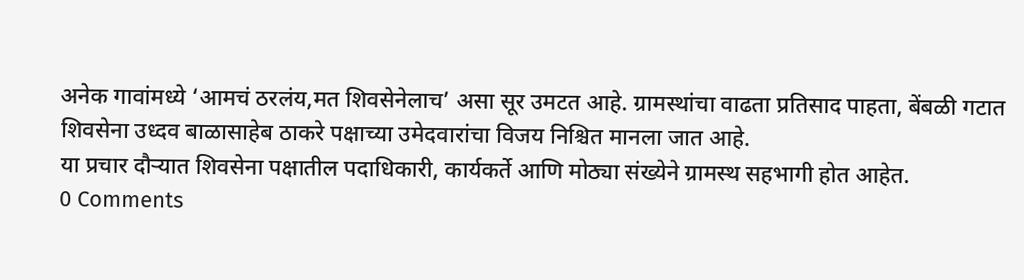अनेक गावांमध्ये ‘आमचं ठरलंय,मत शिवसेनेलाच’ असा सूर उमटत आहे. ग्रामस्थांचा वाढता प्रतिसाद पाहता, बेंबळी गटात शिवसेना उध्दव बाळासाहेब ठाकरे पक्षाच्या उमेदवारांचा विजय निश्चित मानला जात आहे.
या प्रचार दौऱ्यात शिवसेना पक्षातील पदाधिकारी, कार्यकर्ते आणि मोठ्या संख्येने ग्रामस्थ सहभागी होत आहेत.
0 Comments